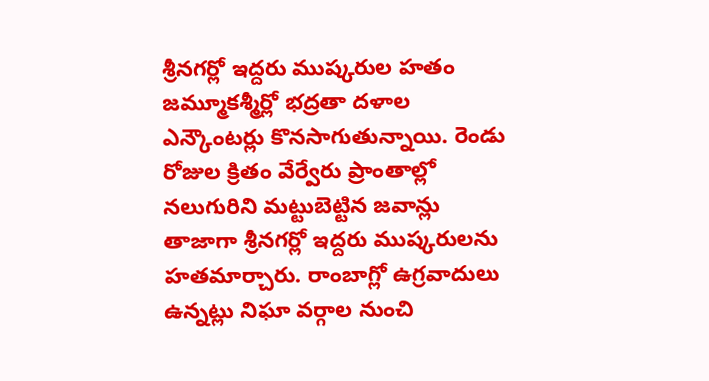శ్రీనగర్లో ఇద్దరు ముష్కరుల హతం
జమ్మూకశ్మీర్లో భద్రతా దళాల ఎన్కౌంటర్లు కొనసాగుతున్నాయి. రెండు రోజుల క్రితం వేర్వేరు ప్రాంతాల్లో నలుగురిని మట్టుబెట్టిన జవాన్లు తాజాగా శ్రీనగర్లో ఇద్దరు ముష్కరులను హతమార్చారు. రాంబాగ్లో ఉగ్రవాదులు ఉన్నట్లు నిఘా వర్గాల నుంచి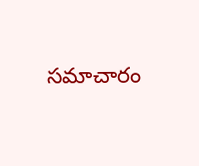సమాచారం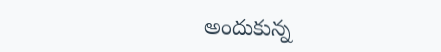అందుకున్న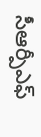సీఆర్పీఎఫ్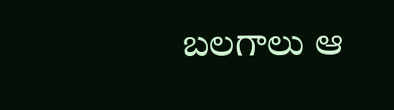బలగాలు ఆ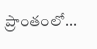ప్రాంతంలో...